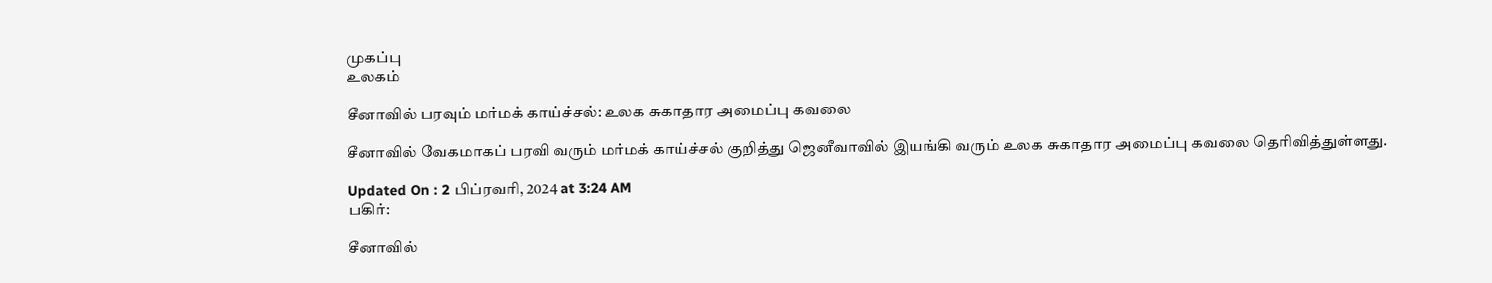முகப்பு
உலகம்

சீனாவில் பரவும் மர்மக் காய்ச்சல்: உலக சுகாதார அமைப்பு கவலை

சீனாவில் வேகமாகப் பரவி வரும் மர்மக் காய்ச்சல் குறித்து ஜெனீவாவில் இயங்கி வரும் உலக சுகாதார அமைப்பு கவலை தெரிவித்துள்ளது.

Updated On : 2 பிப்ரவரி, 2024 at 3:24 AM
பகிர்:

சீனாவில்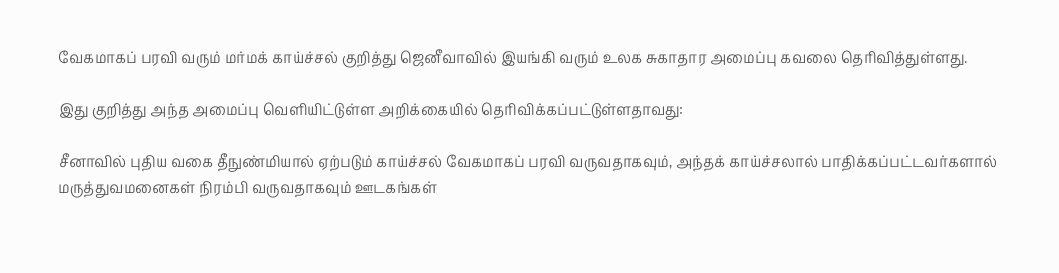வேகமாகப் பரவி வரும் மர்மக் காய்ச்சல் குறித்து ஜெனீவாவில் இயங்கி வரும் உலக சுகாதார அமைப்பு கவலை தெரிவித்துள்ளது.

இது குறித்து அந்த அமைப்பு வெளியிட்டுள்ள அறிக்கையில் தெரிவிக்கப்பட்டுள்ளதாவது:

சீனாவில் புதிய வகை தீநுண்மியால் ஏற்படும் காய்ச்சல் வேகமாகப் பரவி வருவதாகவும், அந்தக் காய்ச்சலால் பாதிக்கப்பட்டவர்களால் மருத்துவமனைகள் நிரம்பி வருவதாகவும் ஊடகங்கள்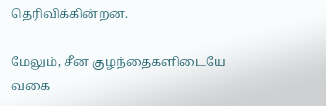தெரிவிக்கின்றன.

மேலும், சீன குழந்தைகளிடையே வகை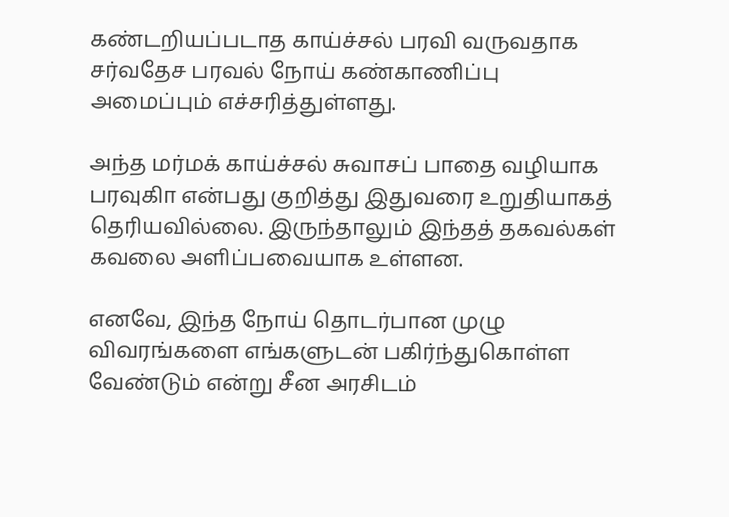கண்டறியப்படாத காய்ச்சல் பரவி வருவதாக சர்வதேச பரவல் நோய் கண்காணிப்பு அமைப்பும் எச்சரித்துள்ளது.

அந்த மர்மக் காய்ச்சல் சுவாசப் பாதை வழியாக பரவுகிா என்பது குறித்து இதுவரை உறுதியாகத் தெரியவில்லை. இருந்தாலும் இந்தத் தகவல்கள் கவலை அளிப்பவையாக உள்ளன.

எனவே, இந்த நோய் தொடர்பான முழு விவரங்களை எங்களுடன் பகிர்ந்துகொள்ள வேண்டும் என்று சீன அரசிடம்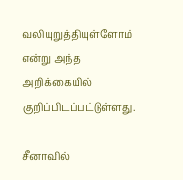வலியுறுத்தியுள்ளோம் என்று அந்த அறிக்கையில் குறிப்பிடப்பட்டுள்ளது.

சீனாவில்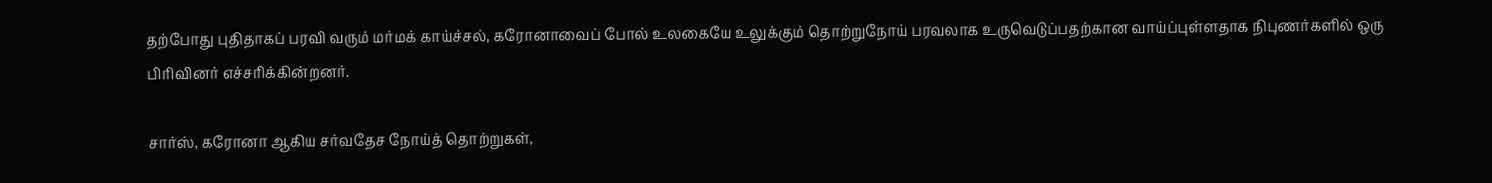தற்போது புதிதாகப் பரவி வரும் மர்மக் காய்ச்சல், கரோனாவைப் போல் உலகையே உலுக்கும் தொற்றுநோய் பரவலாக உருவெடுப்பதற்கான வாய்ப்புள்ளதாக நிபுணர்களில் ஒரு பிரிவினர் எச்சரிக்கின்றனர்.

சார்ஸ், கரோனா ஆகிய சர்வதேச நோய்த் தொற்றுகள்,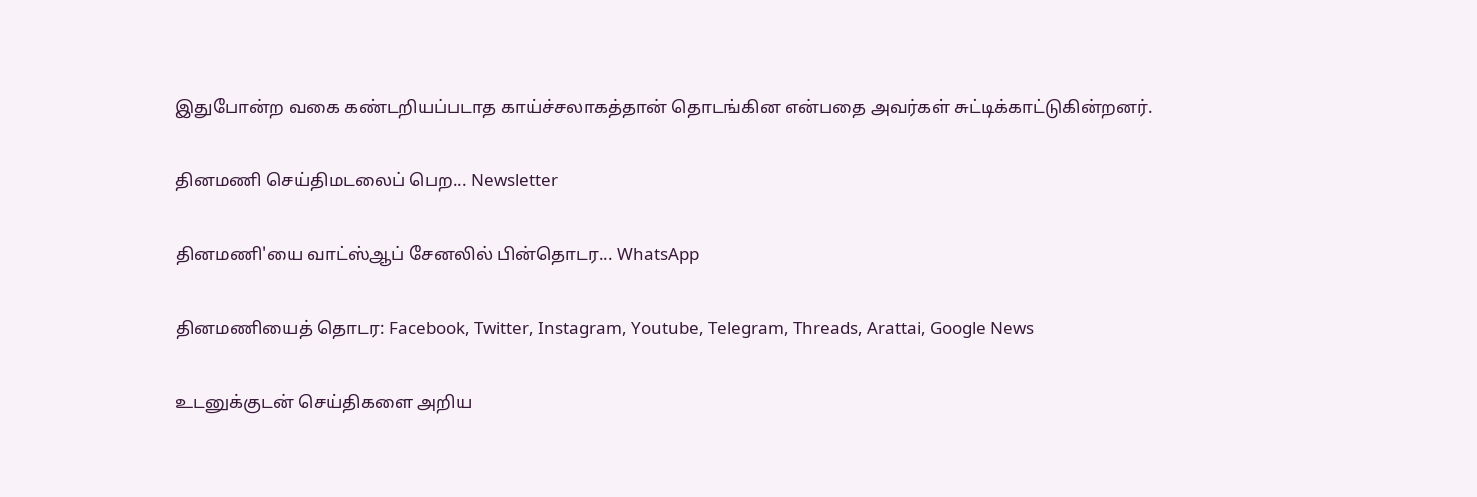இதுபோன்ற வகை கண்டறியப்படாத காய்ச்சலாகத்தான் தொடங்கின என்பதை அவர்கள் சுட்டிக்காட்டுகின்றனர்.

தினமணி செய்திமடலைப் பெற... Newsletter

தினமணி'யை வாட்ஸ்ஆப் சேனலில் பின்தொடர... WhatsApp

தினமணியைத் தொடர: Facebook, Twitter, Instagram, Youtube, Telegram, Threads, Arattai, Google News

உடனுக்குடன் செய்திகளை அறிய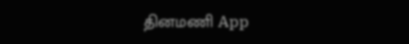தினமணி App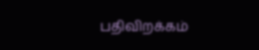பதிவிறக்கம்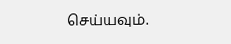செய்யவும்.